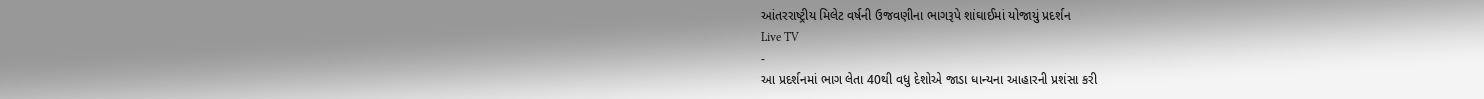આંતરરાષ્ટ્રીય મિલેટ વર્ષની ઉજવણીના ભાગરૂપે શાંઘાઈમાં યોજાયું પ્રદર્શન
Live TV
-
આ પ્રદર્શનમાં ભાગ લેતા 40થી વધુ દેશોએ જાડા ધાન્યના આહારની પ્રશંસા કરી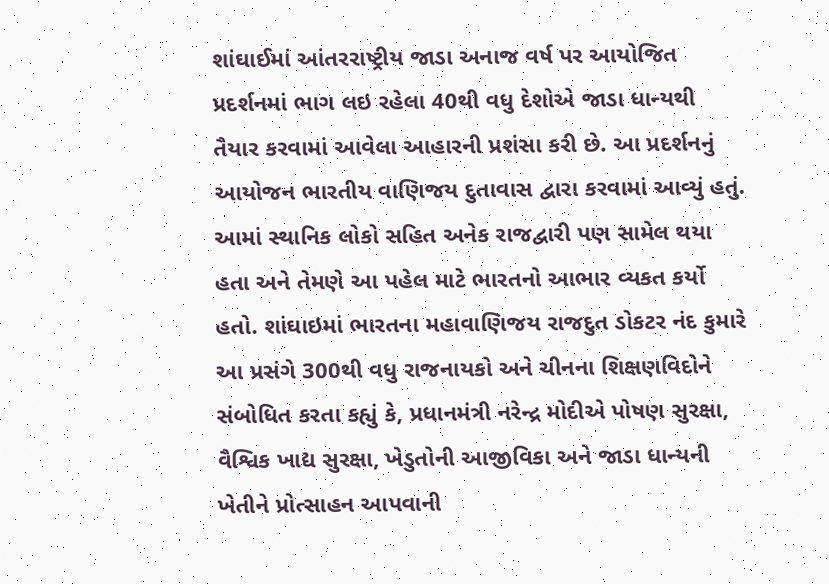શાંઘાઈમાં આંતરરાષ્ટ્રીય જાડા અનાજ વર્ષ પર આયોજિત પ્રદર્શનમાં ભાગ લઇ રહેલા 40થી વધુ દેશોએ જાડા ધાન્યથી તૈયાર કરવામાં આવેલા આહારની પ્રશંસા કરી છે. આ પ્રદર્શનનું આયોજન ભારતીય વાણિજય દુતાવાસ દ્વારા કરવામાં આવ્યું હતું. આમાં સ્થાનિક લોકો સહિત અનેક રાજદ્વારી પણ સામેલ થયા હતા અને તેમણે આ પહેલ માટે ભારતનો આભાર વ્યકત કર્યો હતો. શાંઘાઇમાં ભારતના મહાવાણિજય રાજદુત ડોકટર નંદ કુમારે આ પ્રસંગે 300થી વધુ રાજનાયકો અને ચીનના શિક્ષણવિદોને સંબોધિત કરતા કહ્યું કે, પ્રધાનમંત્રી નરેન્દ્ર મોદીએ પોષણ સુરક્ષા, વૈશ્વિક ખાદ્ય સુરક્ષા, ખેડુતોની આજીવિકા અને જાડા ધાન્યની ખેતીને પ્રોત્સાહન આપવાની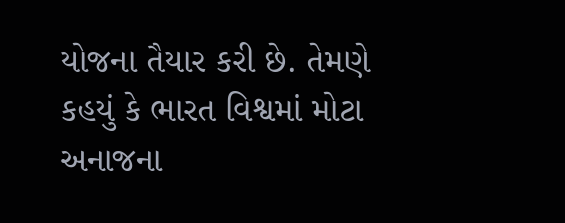યોજના તૈયાર કરી છે. તેમણે કહયું કે ભારત વિશ્વમાં મોટા અનાજના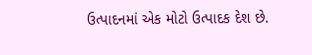ઉત્પાદનમાં એક મોટો ઉત્પાદક દેશ છે.